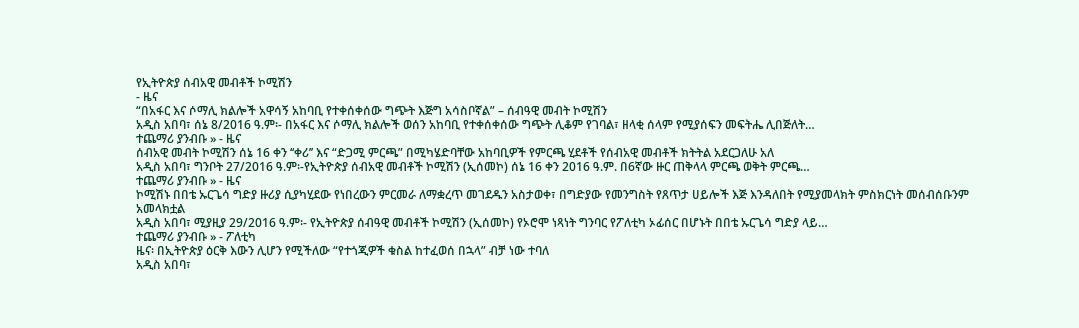የኢትዮጵያ ሰብአዊ መብቶች ኮሚሽን
- ዜና
“በአፋር እና ሶማሊ ክልሎች አዋሳኝ አከባቢ የተቀሰቀሰው ግጭት እጅግ አሳስቦኛል” – ሰብዓዊ መብት ኮሚሽን
አዲስ አበባ፣ ሰኔ 8/2016 ዓ.ም፡- በአፋር እና ሶማሊ ክልሎች ወሰን አከባቢ የተቀሰቀሰው ግጭት ሊቆም የገባል፣ ዘላቂ ሰላም የሚያሰፍን መፍትሔ ሊበጅለት…
ተጨማሪ ያንብቡ » - ዜና
ሰብአዊ መብት ኮሚሽን ሰኔ 16 ቀን ‘‘ቀሪ’’ እና “ድጋሚ ምርጫ” በሚካሄድባቸው አከባቢዎች የምርጫ ሂደቶች የሰብአዊ መብቶች ክትትል አደርጋለሁ አለ
አዲስ አበባ፣ ግንቦት 27/2016 ዓ.ም፡-የኢትዮጵያ ሰብአዊ መብቶች ኮሚሽን (ኢሰመኮ) ሰኔ 16 ቀን 2016 ዓ.ም. በ6ኛው ዙር ጠቅላላ ምርጫ ወቅት ምርጫ…
ተጨማሪ ያንብቡ » - ዜና
ኮሚሽኑ በበቴ ኡርጌሳ ግድያ ዙሪያ ሲያካሂደው የነበረውን ምርመራ ለማቋረጥ መገደዱን አስታወቀ፣ በግድያው የመንግስት የጸጥታ ሀይሎች እጅ እንዳለበት የሚያመላክት ምስክርነት መሰብሰቡንም አመላክቷል
አዲስ አበባ፣ ሚያዚያ 29/2016 ዓ.ም፡- የኢትዮጵያ ሰብዓዊ መብቶች ኮሚሽን (ኢሰመኮ) የኦሮሞ ነጻነት ግንባር የፖለቲካ ኦፊሰር በሆኑት በበቴ ኡርጌሳ ግድያ ላይ…
ተጨማሪ ያንብቡ » - ፖለቲካ
ዜና፡ በኢትዮጵያ ዕርቅ እውን ሊሆን የሚችለው “የተጎጂዎች ቁስል ከተፈወሰ በኋላ” ብቻ ነው ተባለ
አዲስ አበባ፣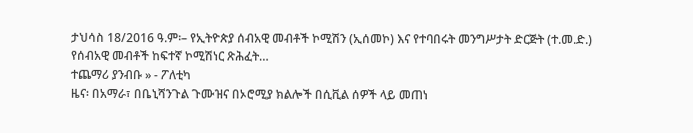ታህሳስ 18/2016 ዓ.ም፡– የኢትዮጵያ ሰብአዊ መብቶች ኮሚሽን (ኢሰመኮ) እና የተባበሩት መንግሥታት ድርጅት (ተ.መ.ድ.) የሰብአዊ መብቶች ከፍተኛ ኮሚሽነር ጽሕፈት…
ተጨማሪ ያንብቡ » - ፖለቲካ
ዜና፡ በአማራ፣ በቤኒሻንጉል ጉሙዝና በኦሮሚያ ክልሎች በሲቪል ሰዎች ላይ መጠነ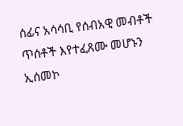ሰፊና አሳሳቢ የሰብአዊ መብቶች ጥሰቶች እየተፈጸሙ መሆኑን ኢሰመኮ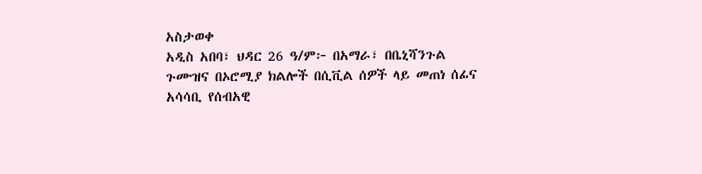አስታወቀ
አዲስ አበባ፣ ህዳር 26 ዓ/ም፦ በአማራ፣ በቤኒሻንጉል ጉሙዝና በኦሮሚያ ክልሎች በሲቪል ሰዎች ላይ መጠነ ሰፊና አሳሳቢ የሰብአዊ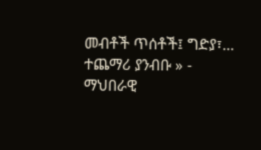መብቶች ጥሰቶች፤ ግድያ፣…
ተጨማሪ ያንብቡ » - ማህበራዊ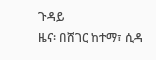ጉዳይ
ዜና፡ በሸገር ከተማ፣ ሲዳ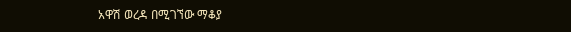አዋሽ ወረዳ በሚገኘው ማቆያ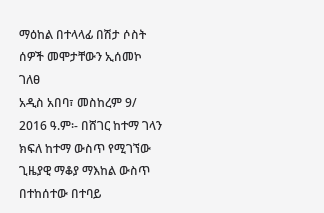ማዕከል በተላላፊ በሽታ ሶስት ሰዎች መሞታቸውን ኢሰመኮ ገለፀ
አዲስ አበባ፣ መስከረም 9/ 2016 ዓ.ም፡- በሸገር ከተማ ገላን ክፍለ ከተማ ውስጥ የሚገኘው ጊዜያዊ ማቆያ ማእከል ውስጥ በተከሰተው በተባይ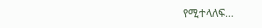የሚተላለፍ…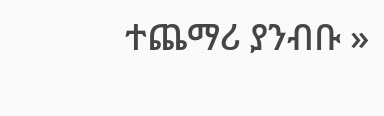ተጨማሪ ያንብቡ »